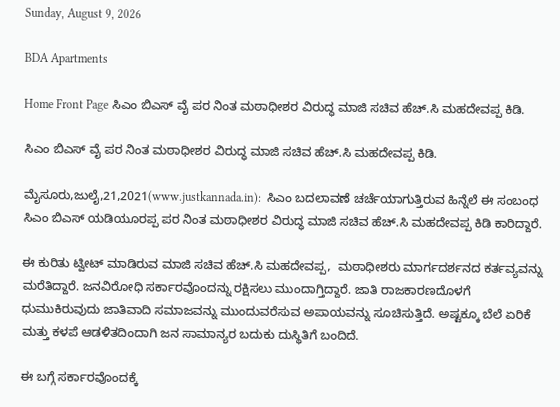Sunday, August 9, 2026

BDA Apartments

Home Front Page ಸಿಎಂ ಬಿಎಸ್ ವೈ ಪರ ನಿಂತ ಮಠಾಧೀಶರ ವಿರುದ್ಧ ಮಾಜಿ ಸಚಿವ ಹೆಚ್.ಸಿ ಮಹದೇವಪ್ಪ ಕಿಡಿ.

ಸಿಎಂ ಬಿಎಸ್ ವೈ ಪರ ನಿಂತ ಮಠಾಧೀಶರ ವಿರುದ್ಧ ಮಾಜಿ ಸಚಿವ ಹೆಚ್.ಸಿ ಮಹದೇವಪ್ಪ ಕಿಡಿ.

ಮೈಸೂರು,ಜುಲೈ,21,2021(www.justkannada.in):  ಸಿಎಂ ಬದಲಾವಣೆ ಚರ್ಚೆಯಾಗುತ್ತಿರುವ ಹಿನ್ನೆಲೆ ಈ ಸಂಬಂಧ ಸಿಎಂ ಬಿಎಸ್ ಯಡಿಯೂರಪ್ಪ ಪರ ನಿಂತ ಮಠಾಧೀಶರ ವಿರುದ್ಧ ಮಾಜಿ ಸಚಿವ ಹೆಚ್.ಸಿ ಮಹದೇವಪ್ಪ ಕಿಡಿ ಕಾರಿದ್ದಾರೆ.

ಈ ಕುರಿತು ಟ್ವೀಟ್ ಮಾಡಿರುವ ಮಾಜಿ ಸಚಿವ ಹೆಚ್.ಸಿ ಮಹದೇವಪ್ಪ,  ಮಠಾಧೀಶರು ಮಾರ್ಗದರ್ಶನದ ಕರ್ತವ್ಯವನ್ನು ಮರೆತಿದ್ದಾರೆ. ಜನವಿರೋಧಿ ಸರ್ಕಾರವೊಂದನ್ನು ರಕ್ಷಿಸಲು ಮುಂದಾಗ್ತಿದ್ದಾರೆ. ಜಾತಿ ರಾಜಕಾರಣದೊಳಗೆ ಧುಮುಕಿರುವುದು ಜಾತಿವಾದಿ ಸಮಾಜವನ್ನು ಮುಂದುವರೆಸುವ ಅಪಾಯವನ್ನು ಸೂಚಿಸುತ್ತಿದೆ. ಅಷ್ಟಕ್ಕೂ ಬೆಲೆ ಏರಿಕೆ ಮತ್ತು ಕಳಪೆ ಆಡಳಿತದಿಂದಾಗಿ ಜನ ಸಾಮಾನ್ಯರ ಬದುಕು ದುಸ್ಥಿತಿಗೆ ಬಂದಿದೆ.

ಈ ಬಗ್ಗೆ ಸರ್ಕಾರವೊಂದಕ್ಕೆ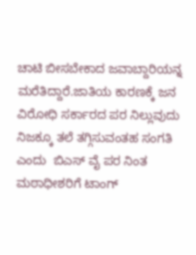ಚಾಟಿ ಬೀಸಬೇಕಾದ ಜವಾಬ್ದಾರಿಯನ್ನ ಮರೆತಿದ್ದಾರೆ.ಜಾತಿಯ ಕಾರಣಕ್ಕೆ ಜನ ವಿರೋಧಿ ಸರ್ಕಾರದ ಪರ ನಿಲ್ಲುವುದು ನಿಜಕ್ಕೂ ತಲೆ ತಗ್ಗಿಸುವಂತಹ ಸಂಗತಿ ಎಂದು  ಬಿಎಸ್ ವೈ ಪರ ನಿಂತ ಮಠಾಧೀಶರಿಗೆ ಟಾಂಗ್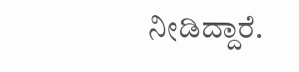ನೀಡಿದ್ದಾರೆ.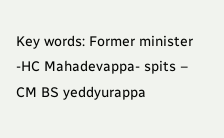Key words: Former minister -HC Mahadevappa- spits – CM BS yeddyurappa